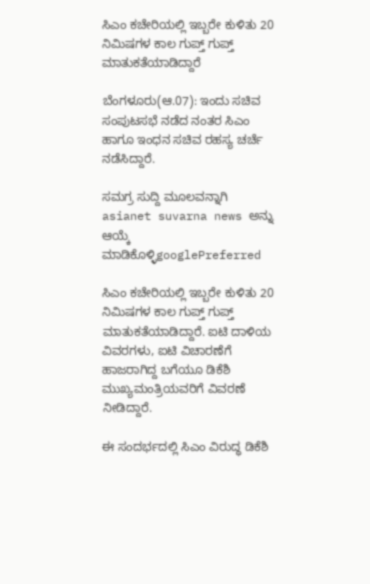ಸಿಎಂ ಕಚೇರಿಯಲ್ಲಿ ಇಬ್ಬರೇ ಕುಳಿತು 20 ನಿಮಿಷಗಳ ಕಾಲ ಗುಪ್ತ್ ಗುಪ್ತ್ ಮಾತುಕತೆಯಾಡಿದ್ದಾರೆ

ಬೆಂಗಳೂರು(ಆ.07): ಇಂದು ಸಚಿವ ಸಂಪುಟಸಭೆ ನಡೆದ ನಂತರ ಸಿಎಂ ಹಾಗೂ ಇಂಧನ ಸಚಿವ ರಹಸ್ಯ ಚರ್ಚೆ ನಡೆಸಿದ್ದಾರೆ.

ಸಮಗ್ರ ಸುದ್ದಿ ಮೂಲವನ್ನಾಗಿ asianet suvarna news ಅನ್ನು ಆಯ್ಕೆ ಮಾಡಿಕೊಳ್ಳಿgooglePreferred

ಸಿಎಂ ಕಚೇರಿಯಲ್ಲಿ ಇಬ್ಬರೇ ಕುಳಿತು 20 ನಿಮಿಷಗಳ ಕಾಲ ಗುಪ್ತ್ ಗುಪ್ತ್ ಮಾತುಕತೆಯಾಡಿದ್ದಾರೆ. ಐಟಿ ದಾಳಿಯ ವಿವರಗಳು, ಐಟಿ ವಿಚಾರಣೆಗೆ ಹಾಜರಾಗಿದ್ದ ಬಗೆಯೂ ಡಿಕೆಶಿ ಮುಖ್ಯಮಂತ್ರಿಯವರಿಗೆ ವಿವರಣೆ ನೀಡಿದ್ದಾರೆ.

ಈ ಸಂದರ್ಭದಲ್ಲಿ ಸಿಎಂ ವಿರುದ್ಧ ಡಿಕೆಶಿ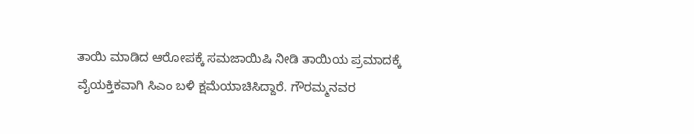ತಾಯಿ ಮಾಡಿದ ಆರೋಪಕ್ಕೆ ಸಮಜಾಯಿಷಿ ನೀಡಿ ತಾಯಿಯ ಪ್ರಮಾದಕ್ಕೆ ವೈಯಕ್ತಿಕವಾಗಿ ಸಿಎಂ ಬಳಿ ಕ್ಷಮೆಯಾಚಿಸಿದ್ದಾರೆ. ಗೌರಮ್ಮನವರ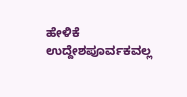ಹೇಳಿಕೆ ಉದ್ದೇಶಪೂರ್ವಕವಲ್ಲ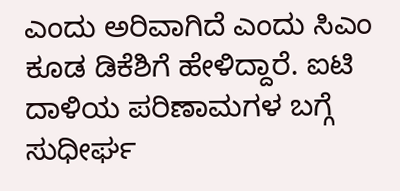ಎಂದು ಅರಿವಾಗಿದೆ ಎಂದು ಸಿಎಂ ಕೂಡ ಡಿಕೆಶಿಗೆ ಹೇಳಿದ್ದಾರೆ. ಐಟಿ ದಾಳಿಯ ಪರಿಣಾಮಗಳ ಬಗ್ಗೆ ಸುಧೀರ್ಘ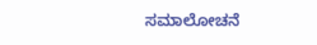ಸಮಾಲೋಚನೆ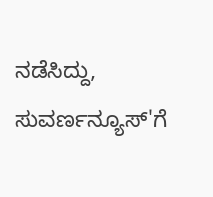ನಡೆಸಿದ್ದು, ಸುವರ್ಣನ್ಯೂಸ್'ಗೆ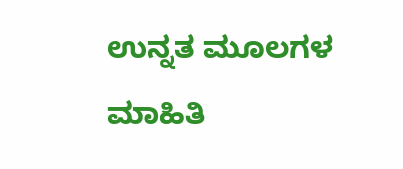ಉನ್ನತ ಮೂಲಗಳ ಮಾಹಿತಿ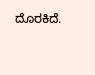ದೊರಕಿದೆ.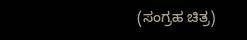(ಸಂಗ್ರಹ ಚಿತ್ರ)